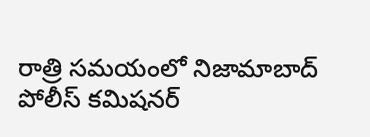రాత్రి సమయంలో నిజామాబాద్ పోలీస్ కమిషనర్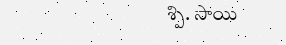శ్పి. సాయి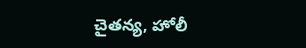చైతన్య, హోలీ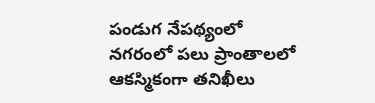పండుగ నేపథ్యంలో నగరంలో పలు ప్రాంతాలలో ఆకస్మికంగా తనిఖీలు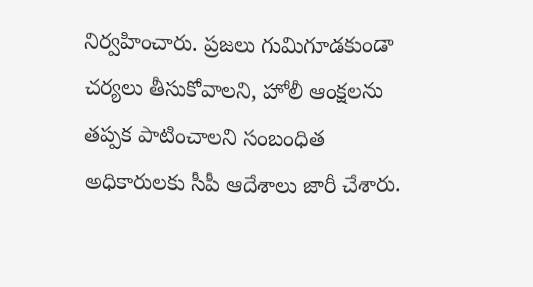నిర్వహించారు. ప్రజలు గుమిగూడకుండా చర్యలు తీసుకోవాలని, హోలీ ఆంక్షలను తప్పక పాటించాలని సంబంధిత అధికారులకు సీపీ ఆదేశాలు జారీ చేశారు.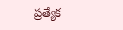ప్రత్యేక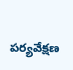పర్యవేక్షణ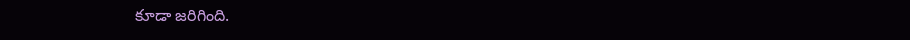కూడా జరిగింది.